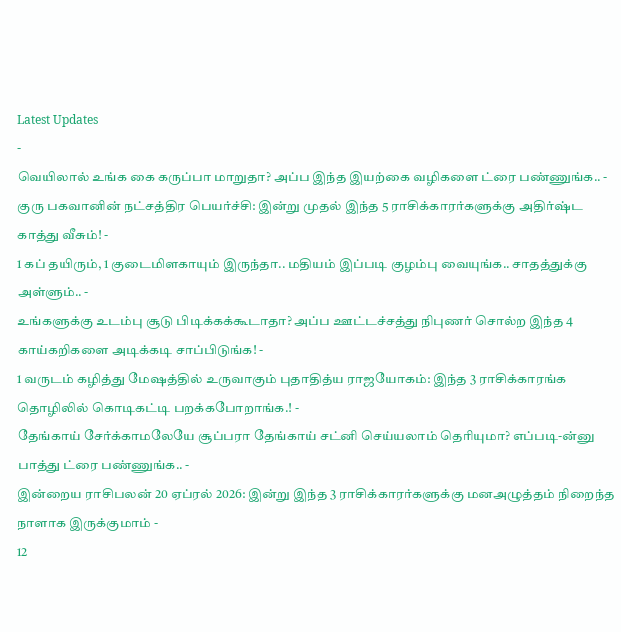Latest Updates
-
வெயிலால் உங்க கை கருப்பா மாறுதா? அப்ப இந்த இயற்கை வழிகளை ட்ரை பண்ணுங்க.. -
குரு பகவானின் நட்சத்திர பெயர்ச்சி: இன்று முதல் இந்த 5 ராசிக்காரர்களுக்கு அதிர்ஷ்ட காத்து வீசும்! -
1 கப் தயிரும், 1 குடைமிளகாயும் இருந்தா.. மதியம் இப்படி குழம்பு வையுங்க.. சாதத்துக்கு அள்ளும்.. -
உங்களுக்கு உடம்பு சூடு பிடிக்கக்கூடாதா? அப்ப ஊட்டச்சத்து நிபுணர் சொல்ற இந்த 4 காய்கறிகளை அடிக்கடி சாப்பிடுங்க! -
1 வருடம் கழித்து மேஷத்தில் உருவாகும் புதாதித்ய ராஜயோகம்: இந்த 3 ராசிக்காரங்க தொழிலில் கொடிகட்டி பறக்கபோறாங்க.! -
தேங்காய் சேர்க்காமலேயே சூப்பரா தேங்காய் சட்னி செய்யலாம் தெரியுமா? எப்படி-ன்னு பாத்து ட்ரை பண்ணுங்க.. -
இன்றைய ராசிபலன் 20 ஏப்ரல் 2026: இன்று இந்த 3 ராசிக்காரர்களுக்கு மனஅழுத்தம் நிறைந்த நாளாக இருக்குமாம் -
12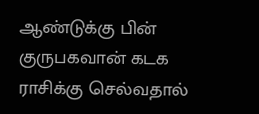ஆண்டுக்கு பின் குருபகவான் கடக ராசிக்கு செல்வதால்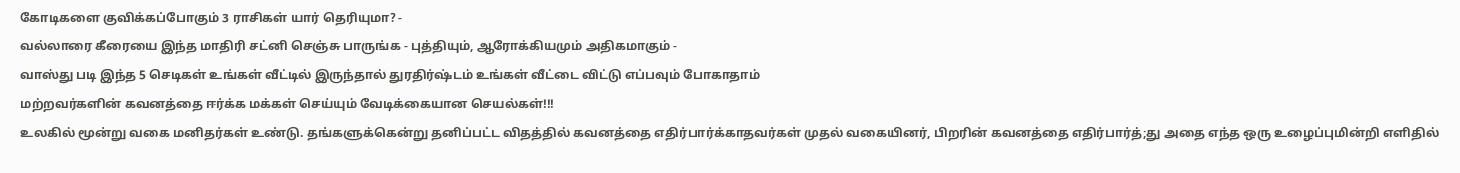கோடிகளை குவிக்கப்போகும் 3 ராசிகள் யார் தெரியுமா? -
வல்லாரை கீரையை இந்த மாதிரி சட்னி செஞ்சு பாருங்க - புத்தியும், ஆரோக்கியமும் அதிகமாகும் -
வாஸ்து படி இந்த 5 செடிகள் உங்கள் வீட்டில் இருந்தால் துரதிர்ஷ்டம் உங்கள் வீட்டை விட்டு எப்பவும் போகாதாம்
மற்றவர்களின் கவனத்தை ஈர்க்க மக்கள் செய்யும் வேடிக்கையான செயல்கள்!!!
உலகில் மூன்று வகை மனிதர்கள் உண்டு. தங்களுக்கென்று தனிப்பட்ட விதத்தில் கவனத்தை எதிர்பார்க்காதவர்கள் முதல் வகையினர், பிறரின் கவனத்தை எதிர்பார்த்;து அதை எந்த ஒரு உழைப்புமின்றி எளிதில்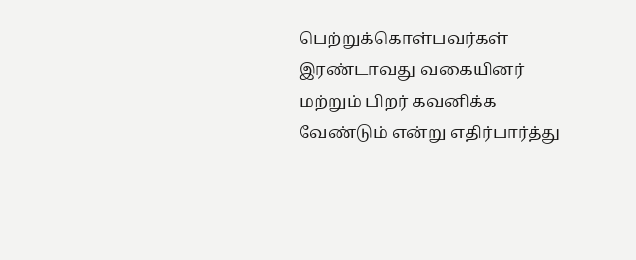பெற்றுக்கொள்பவர்கள் இரண்டாவது வகையினர் மற்றும் பிறர் கவனிக்க வேண்டும் என்று எதிர்பார்த்து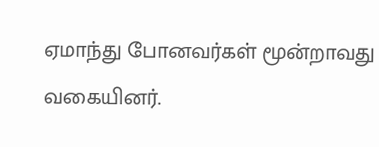ஏமாந்து போனவர்கள் மூன்றாவது வகையினர்.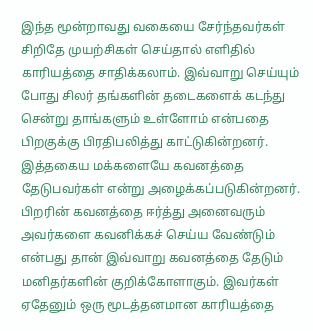இந்த மூன்றாவது வகையை சேர்ந்தவர்கள் சிறிதே முயற்சிகள் செய்தால் எளிதில் காரியத்தை சாதிக்கலாம். இவ்வாறு செய்யும் போது சிலர் தங்களின் தடைகளைக் கடந்து சென்று தாங்களும் உள்ளோம் என்பதை பிறகுக்கு பிரதிபலித்து காட்டுகின்றனர். இத்தகைய மக்களையே கவனத்தை தேடுபவர்கள் என்று அழைக்கப்படுகின்றனர்.
பிறரின் கவனத்தை ஈர்த்து அனைவரும் அவர்களை கவனிக்கச் செய்ய வேண்டும் என்பது தான் இவ்வாறு கவனத்தை தேடும் மனிதர்களின் குறிக்கோளாகும். இவர்கள் ஏதேனும் ஒரு மூடத்தனமான காரியத்தை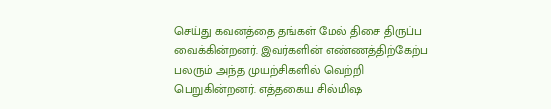செய்து கவனத்தை தங்கள் மேல் திசை திருப்ப வைக்கின்றனர். இவர்களின் எண்ணத்திற்கேற்ப பலரும் அந்த முயற்சிகளில் வெற்றி பெறுகின்றனர். எத்தகைய சில்மிஷ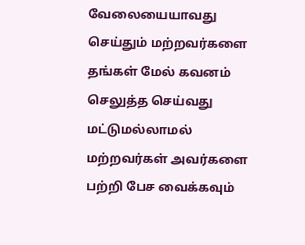வேலையையாவது செய்தும் மற்றவர்களை தங்கள் மேல் கவனம் செலுத்த செய்வது மட்டுமல்லாமல் மற்றவர்கள் அவர்களை பற்றி பேச வைக்கவும்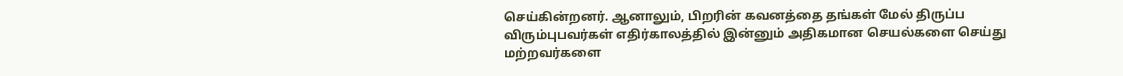செய்கின்றனர். ஆனாலும், பிறரின் கவனத்தை தங்கள் மேல் திருப்ப விரும்புபவர்கள் எதிர்காலத்தில் இன்னும் அதிகமான செயல்களை செய்து மற்றவர்களை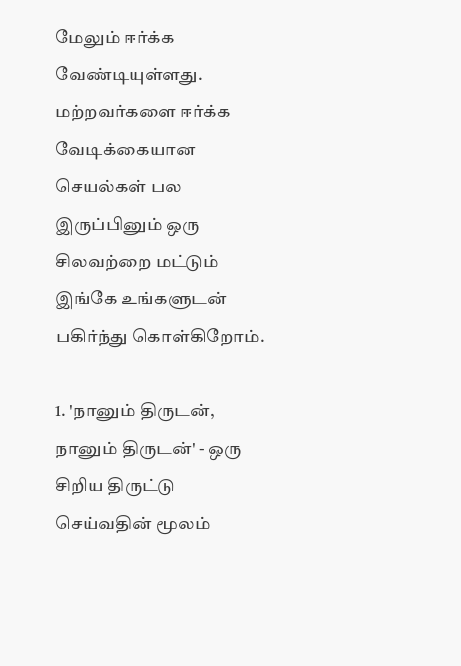மேலும் ஈர்க்க வேண்டியுள்ளது.
மற்றவர்களை ஈர்க்க வேடிக்கையான செயல்கள் பல இருப்பினும் ஒரு சிலவற்றை மட்டும் இங்கே உங்களுடன் பகிர்ந்து கொள்கிறோம்.

1. 'நானும் திருடன், நானும் திருடன்' - ஒரு சிறிய திருட்டு செய்வதின் மூலம்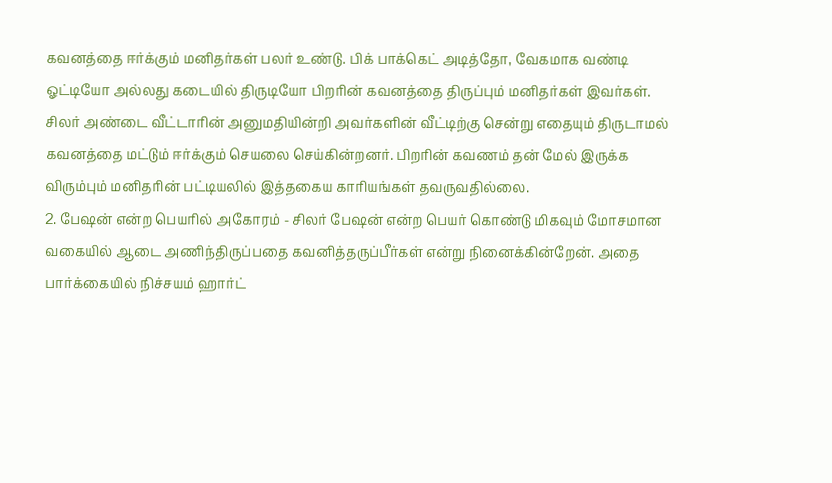கவனத்தை ஈர்க்கும் மனிதர்கள் பலர் உண்டு. பிக் பாக்கெட் அடித்தோ, வேகமாக வண்டி ஓட்டியோ அல்லது கடையில் திருடியோ பிறரின் கவனத்தை திருப்பும் மனிதர்கள் இவர்கள். சிலர் அண்டை வீட்டாரின் அனுமதியின்றி அவர்களின் வீட்டிற்கு சென்று எதையும் திருடாமல் கவனத்தை மட்டும் ஈர்க்கும் செயலை செய்கின்றனர். பிறரின் கவணம் தன் மேல் இருக்க விரும்பும் மனிதரின் பட்டியலில் இத்தகைய காரியங்கள் தவருவதில்லை.
2. பேஷன் என்ற பெயரில் அகோரம் - சிலர் பேஷன் என்ற பெயர் கொண்டு மிகவும் மோசமான வகையில் ஆடை அணிந்திருப்பதை கவனித்தருப்பீர்கள் என்று நினைக்கின்றேன். அதை பார்க்கையில் நிச்சயம் ஹார்ட்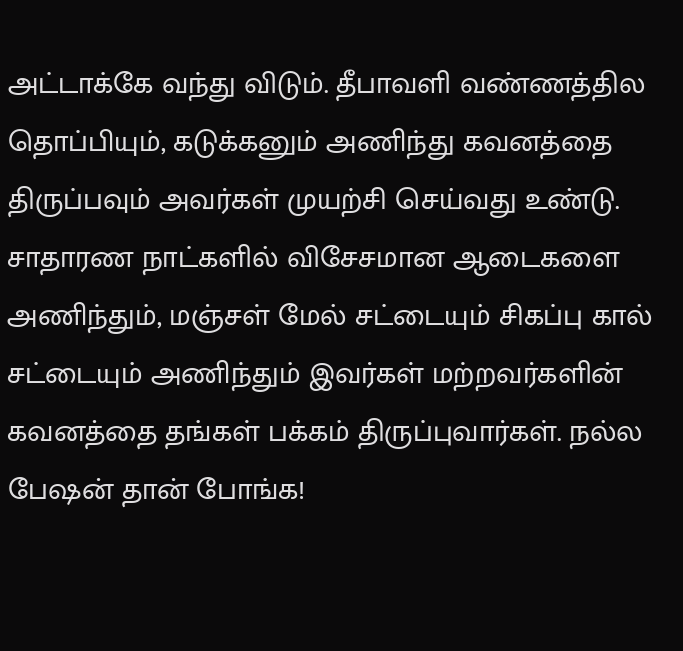அட்டாக்கே வந்து விடும். தீபாவளி வண்ணத்தில தொப்பியும், கடுக்கனும் அணிந்து கவனத்தை திருப்பவும் அவர்கள் முயற்சி செய்வது உண்டு. சாதாரண நாட்களில் விசேசமான ஆடைகளை அணிந்தும், மஞ்சள் மேல் சட்டையும் சிகப்பு கால் சட்டையும் அணிந்தும் இவர்கள் மற்றவர்களின் கவனத்தை தங்கள் பக்கம் திருப்புவார்கள். நல்ல பேஷன் தான் போங்க!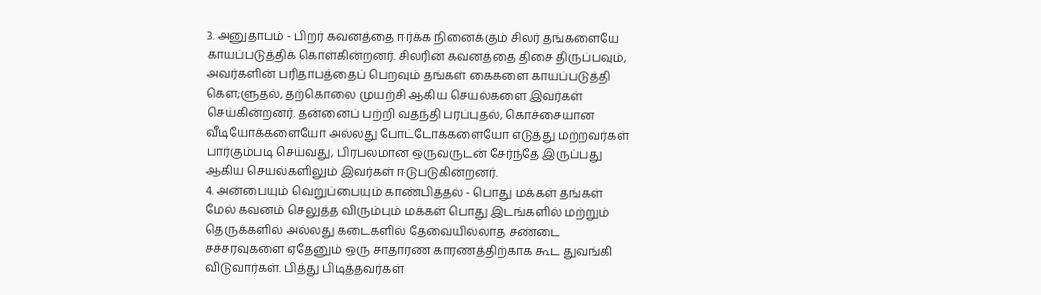3. அனுதாபம் - பிறர் கவனத்தை ஈர்க்க நினைக்கும் சிலர் தங்களையே காயப்படுத்திக் கொள்கின்றனர். சிலரின் கவனத்தை திசை திருப்பவும், அவர்களின் பரிதாபத்தைப் பெறவும் தங்கள் கைகளை காயப்படுத்தி கௌ;ளுதல், தற்கொலை முயற்சி ஆகிய செயல்களை இவர்கள் செய்கின்றனர். தன்னைப் பற்றி வதந்தி பரப்புதல், கொச்சையான வீடியோக்களையோ அல்லது போட்டோக்களையோ எடுத்து மற்றவர்கள் பார்கும்படி செய்வது, பிரபலமான ஒருவருடன் சேர்ந்தே இருப்பது ஆகிய செயல்களிலும் இவர்கள் ஈடுபடுகின்றனர்.
4. அன்பையும் வெறுப்பையும் காண்பித்தல் - பொது மக்கள் தங்கள் மேல் கவனம் செலுத்த விரும்பும் மக்கள் பொது இடங்களில் மற்றும் தெருக்களில் அல்லது கடைகளில் தேவையில்லாத சண்டை சச்சரவுகளை ஏதேனும் ஒரு சாதாரண காரணத்திற்காக கூட துவங்கி விடுவார்கள். பித்து பிடித்தவர்கள்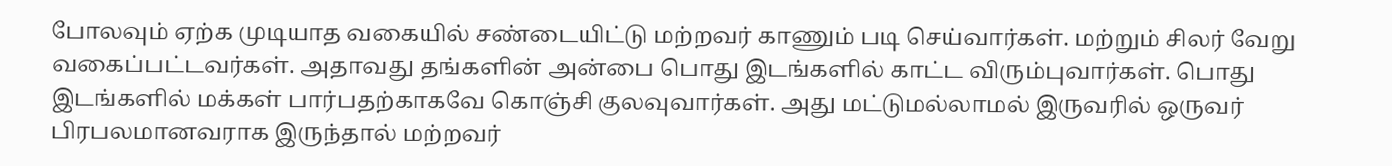போலவும் ஏற்க முடியாத வகையில் சண்டையிட்டு மற்றவர் காணும் படி செய்வார்கள். மற்றும் சிலர் வேறு வகைப்பட்டவர்கள். அதாவது தங்களின் அன்பை பொது இடங்களில் காட்ட விரும்புவார்கள். பொது இடங்களில் மக்கள் பார்பதற்காகவே கொஞ்சி குலவுவார்கள். அது மட்டுமல்லாமல் இருவரில் ஒருவர் பிரபலமானவராக இருந்தால் மற்றவர்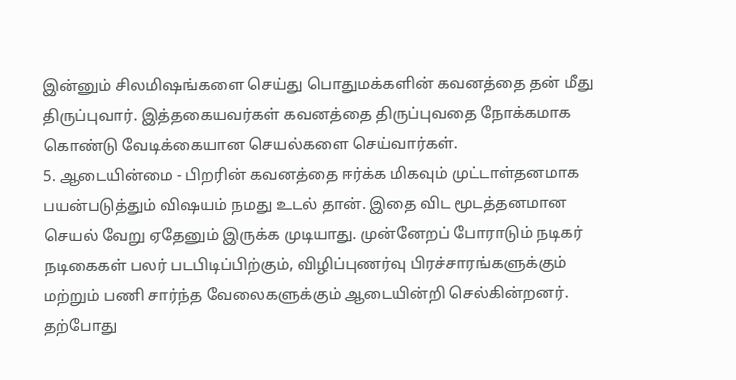இன்னும் சிலமிஷங்களை செய்து பொதுமக்களின் கவனத்தை தன் மீது திருப்புவார். இத்தகையவர்கள் கவனத்தை திருப்புவதை நோக்கமாக கொண்டு வேடிக்கையான செயல்களை செய்வார்கள்.
5. ஆடையின்மை - பிறரின் கவனத்தை ஈர்க்க மிகவும் முட்டாள்தனமாக பயன்படுத்தும் விஷயம் நமது உடல் தான். இதை விட மூடத்தனமான செயல் வேறு ஏதேனும் இருக்க முடியாது. முன்னேறப் போராடும் நடிகர் நடிகைகள் பலர் படபிடிப்பிற்கும், விழிப்புணர்வு பிரச்சாரங்களுக்கும் மற்றும் பணி சார்ந்த வேலைகளுக்கும் ஆடையின்றி செல்கின்றனர். தற்போது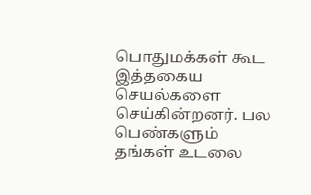பொதுமக்கள் கூட இத்தகைய செயல்களை செய்கின்றனர். பல பெண்களும் தங்கள் உடலை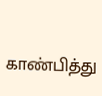காண்பித்து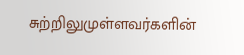சுற்றிலுமுள்ளவர்களின்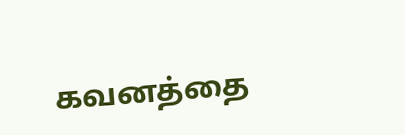கவனத்தை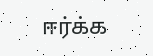ஈர்க்க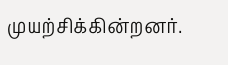முயற்சிக்கின்றனர்.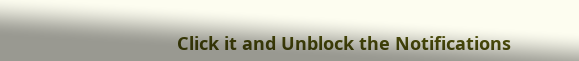Click it and Unblock the Notifications